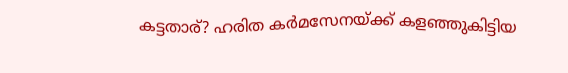കട്ടതാര്? ഹരിത കർമസേനയ്ക്ക് കളഞ്ഞുകിട്ടിയ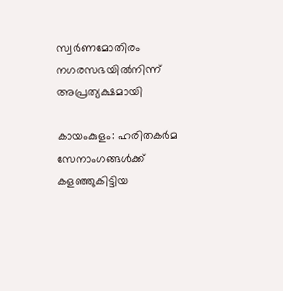സ്വർണമോതിരം നഗരസഭയിൽനിന്ന് അപ്രത്യക്ഷമായി

കായംകുളം: ഹരിതകർമ സേനാംഗങ്ങൾക്ക് കളഞ്ഞുകിട്ടിയ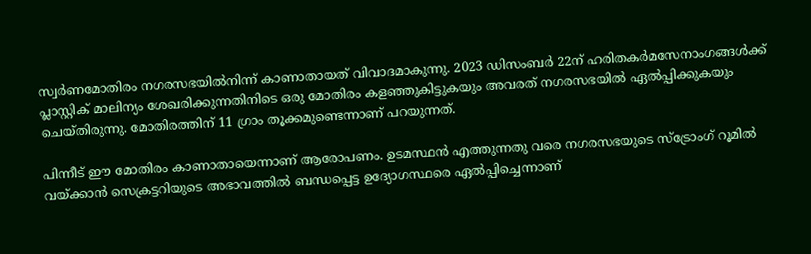സ്വർണമോതിരം നഗരസഭയിൽനിന്ന് കാണാതായത് വിവാദമാകുന്നു. 2023 ഡിസംബർ 22ന് ഹരിതകർമസേനാംഗങ്ങൾക്ക് പ്ലാസ്റ്റിക് മാലിന്യം ശേഖരിക്കുന്നതിനിടെ ഒരു മോതിരം കളഞ്ഞുകിട്ടുകയും അവരത് നഗരസഭയിൽ ഏൽപ്പിക്കുകയും ചെയ്തിരുന്നു. മോതിരത്തിന് 11 ഗ്രാം തൂക്കമുണ്ടെന്നാണ് പറയുന്നത്.

പിന്നീട് ഈ മോതിരം കാണാതായെന്നാണ് ആരോപണം. ഉടമസ്ഥൻ എത്തുന്നതു വരെ നഗരസഭയുടെ സ്‌ട്രോംഗ് റൂമിൽ വയ്ക്കാൻ സെക്രട്ടറിയുടെ അഭാവത്തിൽ ബന്ധപ്പെട്ട ഉദ്യോഗസ്ഥരെ ഏൽപ്പിച്ചെന്നാണ്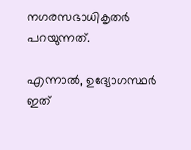നഗരസഭാധികൃതർ പറയുന്നത്.

എന്നാൽ, ഉദ്യോഗസ്ഥർ ഇത്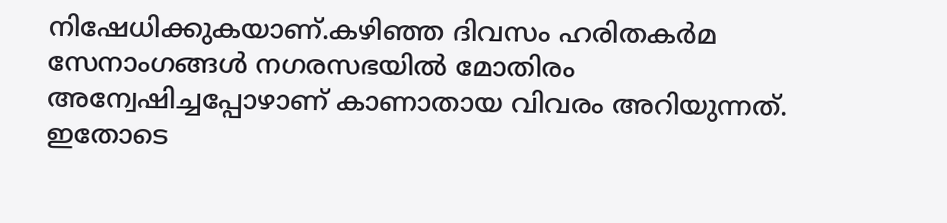നിഷേധിക്കുകയാണ്.കഴിഞ്ഞ ദിവസം ഹരിതകർമ സേനാംഗങ്ങൾ നഗരസഭയിൽ മോതിരം അന്വേഷിച്ചപ്പോഴാണ് കാണാതായ വിവരം അറിയുന്നത്. ഇതോടെ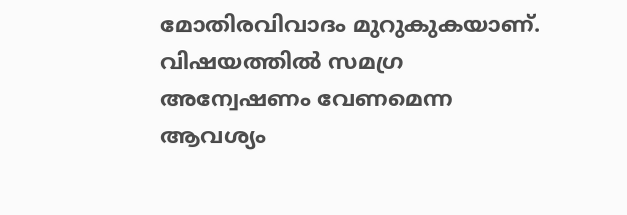മോതിരവിവാദം മുറുകുകയാണ്. വിഷയത്തിൽ സമഗ്ര അന്വേഷണം വേണമെന്ന ആവശ്യം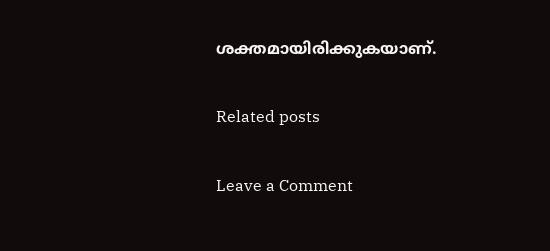ശക്തമായിരിക്കുകയാണ്.

Related posts

Leave a Comment